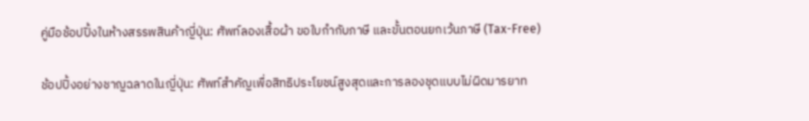คู่มือช้อปปิ้งในห้างสรรพสินค้าญี่ปุ่น: ศัพท์ลองเสื้อผ้า ขอใบกำกับภาษี และขั้นตอนยกเว้นภาษี (Tax-Free)

ช้อปปิ้งอย่างชาญฉลาดในญี่ปุ่น: ศัพท์สำคัญเพื่อสิทธิประโยชน์สูงสุดและการลองชุดแบบไม่ผิดมารยาท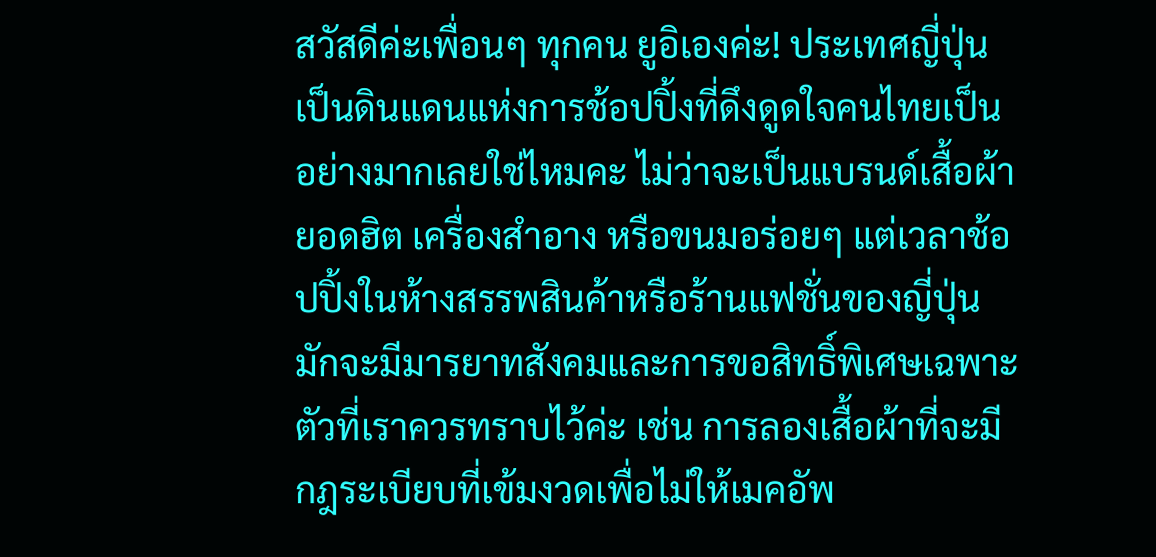สวัสดีค่ะเพื่อนๆ ทุกคน ยูอิเองค่ะ! ประเทศญี่ปุ่นเป็นดินแดนแห่งการช้อปปิ้งที่ดึงดูดใจคนไทยเป็นอย่างมากเลยใช่ไหมคะ ไม่ว่าจะเป็นแบรนด์เสื้อผ้ายอดฮิต เครื่องสำอาง หรือขนมอร่อยๆ แต่เวลาช้อปปิ้งในห้างสรรพสินค้าหรือร้านแฟชั่นของญี่ปุ่น มักจะมีมารยาทสังคมและการขอสิทธิ์พิเศษเฉพาะตัวที่เราควรทราบไว้ค่ะ เช่น การลองเสื้อผ้าที่จะมีกฎระเบียบที่เข้มงวดเพื่อไม่ให้เมคอัพ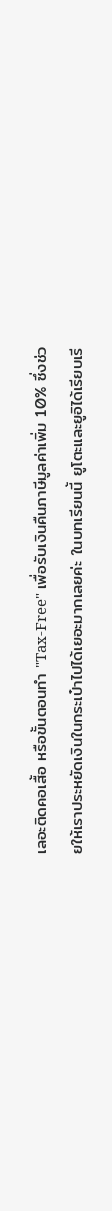เลอะติดคอเสื้อ หรือขั้นตอนทำ "Tax-Free" เพื่อรับเงินคืนภาษีมูลค่าเพิ่ม 10% ซึ่งช่วยให้เราประหยัดเงินในกระเป๋าไปได้เยอะมากเลยค่ะ ในบทเรียนนี้ ยูโตะและยูอิได้เรียบเรี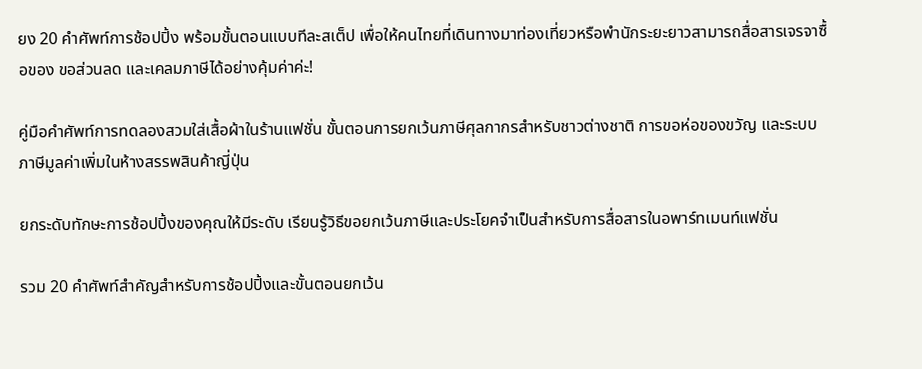ยง 20 คำศัพท์การช้อปปิ้ง พร้อมขั้นตอนแบบทีละสเต็ป เพื่อให้คนไทยที่เดินทางมาท่องเที่ยวหรือพำนักระยะยาวสามารถสื่อสารเจรจาซื้อของ ขอส่วนลด และเคลมภาษีได้อย่างคุ้มค่าค่ะ!

คู่มือคำศัพท์การทดลองสวมใส่เสื้อผ้าในร้านแฟชั่น ขั้นตอนการยกเว้นภาษีศุลกากรสำหรับชาวต่างชาติ การขอห่อของขวัญ และระบบภาษีมูลค่าเพิ่มในห้างสรรพสินค้าญี่ปุ่น

ยกระดับทักษะการช้อปปิ้งของคุณให้มีระดับ เรียนรู้วิธีขอยกเว้นภาษีและประโยคจำเป็นสำหรับการสื่อสารในอพาร์ทเมนท์แฟชั่น

รวม 20 คำศัพท์สำคัญสำหรับการช้อปปิ้งและขั้นตอนยกเว้น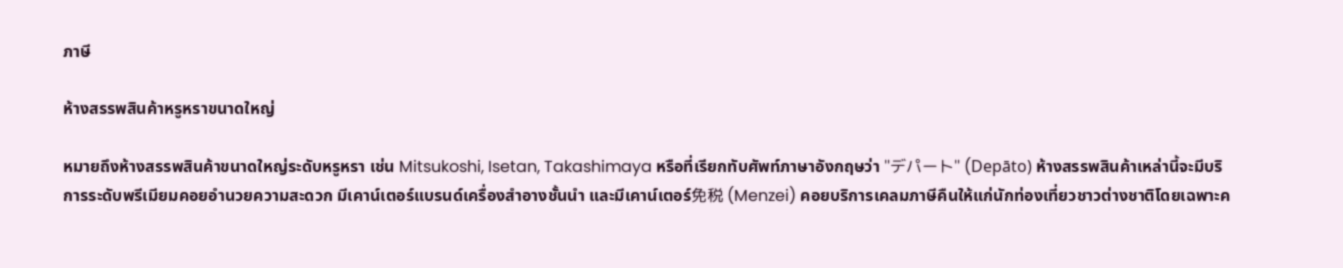ภาษี

ห้างสรรพสินค้าหรูหราขนาดใหญ่

หมายถึงห้างสรรพสินค้าขนาดใหญ่ระดับหรูหรา เช่น Mitsukoshi, Isetan, Takashimaya หรือที่เรียกทับศัพท์ภาษาอังกฤษว่า "デパート" (Depāto) ห้างสรรพสินค้าเหล่านี้จะมีบริการระดับพรีเมียมคอยอำนวยความสะดวก มีเคาน์เตอร์แบรนด์เครื่องสำอางชั้นนำ และมีเคาน์เตอร์免税 (Menzei) คอยบริการเคลมภาษีคืนให้แก่นักท่องเที่ยวชาวต่างชาติโดยเฉพาะค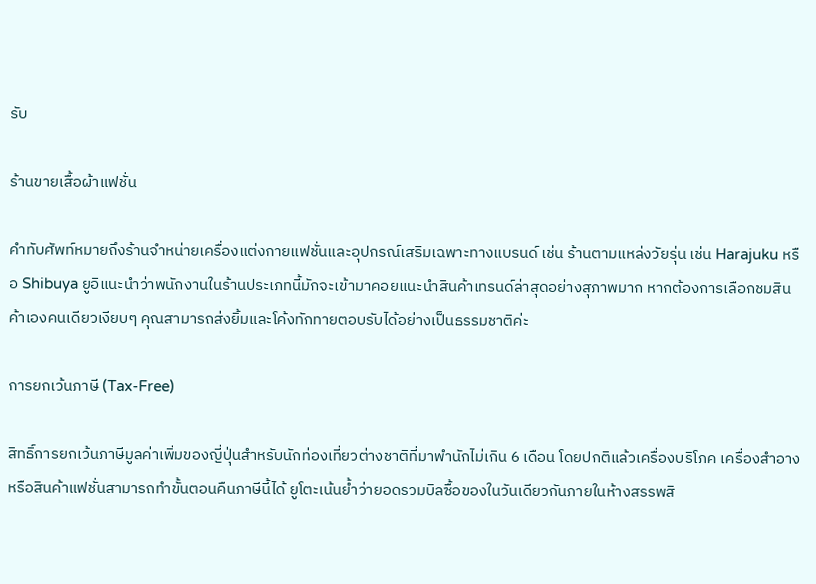รับ

ร้านขายเสื้อผ้าแฟชั่น

คำทับศัพท์หมายถึงร้านจำหน่ายเครื่องแต่งกายแฟชั่นและอุปกรณ์เสริมเฉพาะทางแบรนด์ เช่น ร้านตามแหล่งวัยรุ่น เช่น Harajuku หรือ Shibuya ยูอิแนะนำว่าพนักงานในร้านประเภทนี้มักจะเข้ามาคอยแนะนำสินค้าเทรนด์ล่าสุดอย่างสุภาพมาก หากต้องการเลือกชมสินค้าเองคนเดียวเงียบๆ คุณสามารถส่งยิ้มและโค้งทักทายตอบรับได้อย่างเป็นธรรมชาติค่ะ

การยกเว้นภาษี (Tax-Free)

สิทธิ์การยกเว้นภาษีมูลค่าเพิ่มของญี่ปุ่นสำหรับนักท่องเที่ยวต่างชาติที่มาพำนักไม่เกิน 6 เดือน โดยปกติแล้วเครื่องบริโภค เครื่องสำอาง หรือสินค้าแฟชั่นสามารถทำขั้นตอนคืนภาษีนี้ได้ ยูโตะเน้นย้ำว่ายอดรวมบิลซื้อของในวันเดียวกันภายในห้างสรรพสิ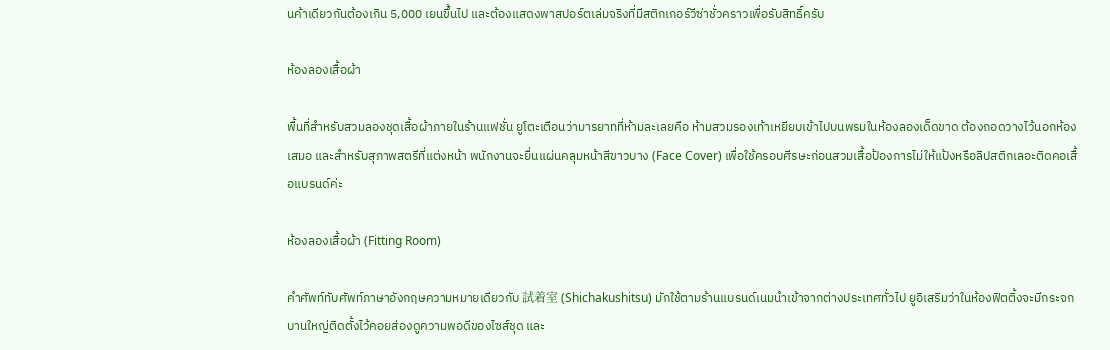นค้าเดียวกันต้องเกิน 5,000 เยนขึ้นไป และต้องแสดงพาสปอร์ตเล่มจริงที่มีสติกเกอร์วีซ่าชั่วคราวเพื่อรับสิทธิ์ครับ

ห้องลองเสื้อผ้า

พื้นที่สำหรับสวมลองชุดเสื้อผ้าภายในร้านแฟชั่น ยูโตะเตือนว่ามารยาทที่ห้ามละเลยคือ ห้ามสวมรองเท้าเหยียบเข้าไปบนพรมในห้องลองเด็ดขาด ต้องถอดวางไว้นอกห้องเสมอ และสำหรับสุภาพสตรีที่แต่งหน้า พนักงานจะยื่นแผ่นคลุมหน้าสีขาวบาง (Face Cover) เพื่อใช้ครอบศีรษะก่อนสวมเสื้อป้องการไม่ให้แป้งหรือลิปสติกเลอะติดคอเสื้อแบรนด์ค่ะ

ห้องลองเสื้อผ้า (Fitting Room)

คำศัพท์ทับศัพท์ภาษาอังกฤษความหมายเดียวกับ 試着室 (Shichakushitsu) มักใช้ตามร้านแบรนด์เนมนำเข้าจากต่างประเทศทั่วไป ยูอิเสริมว่าในห้องฟิตติ้งจะมีกระจกบานใหญ่ติดตั้งไว้คอยส่องดูความพอดีของไซส์ชุด และ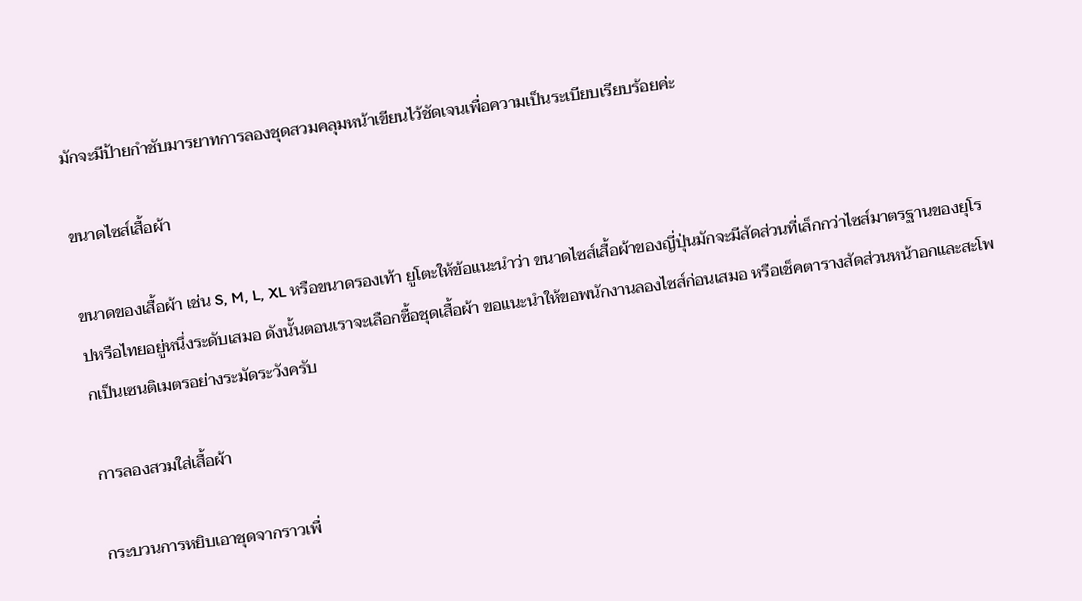มักจะมีป้ายกำชับมารยาทการลองชุดสวมคลุมหน้าเขียนไว้ชัดเจนเพื่อความเป็นระเบียบเรียบร้อยค่ะ

ขนาดไซส์เสื้อผ้า

ขนาดของเสื้อผ้า เช่น S, M, L, XL หรือขนาดรองเท้า ยูโตะให้ข้อแนะนำว่า ขนาดไซส์เสื้อผ้าของญี่ปุ่นมักจะมีสัดส่วนที่เล็กกว่าไซส์มาตรฐานของยุโรปหรือไทยอยู่หนึ่งระดับเสมอ ดังนั้นตอนเราจะเลือกซื้อชุดเสื้อผ้า ขอแนะนำให้ขอพนักงานลองไซส์ก่อนเสมอ หรือเช็คตารางสัดส่วนหน้าอกและสะโพกเป็นเซนติเมตรอย่างระมัดระวังครับ

การลองสวมใส่เสื้อผ้า

กระบวนการหยิบเอาชุดจากราวเพื่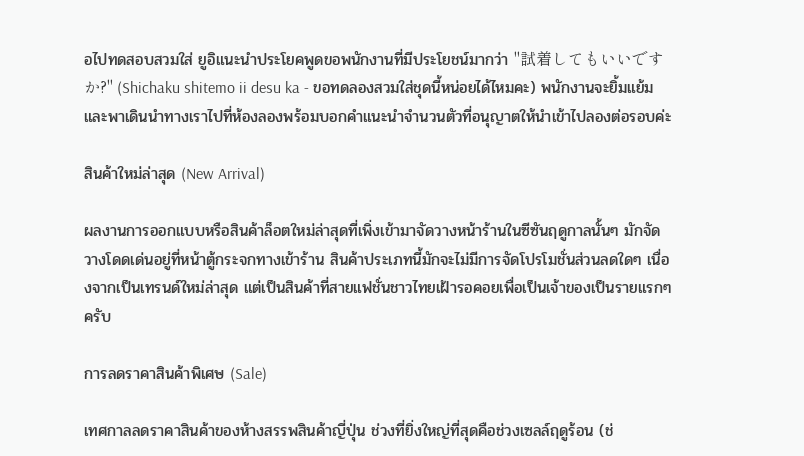อไปทดสอบสวมใส่ ยูอิแนะนำประโยคพูดขอพนักงานที่มีประโยชน์มากว่า "試着してもいいですか?" (Shichaku shitemo ii desu ka - ขอทดลองสวมใส่ชุดนี้หน่อยได้ไหมคะ) พนักงานจะยิ้มแย้มและพาเดินนำทางเราไปที่ห้องลองพร้อมบอกคำแนะนำจำนวนตัวที่อนุญาตให้นำเข้าไปลองต่อรอบค่ะ

สินค้าใหม่ล่าสุด (New Arrival)

ผลงานการออกแบบหรือสินค้าล็อตใหม่ล่าสุดที่เพิ่งเข้ามาจัดวางหน้าร้านในซีซันฤดูกาลนั้นๆ มักจัดวางโดดเด่นอยู่ที่หน้าตู้กระจกทางเข้าร้าน สินค้าประเภทนี้มักจะไม่มีการจัดโปรโมชั่นส่วนลดใดๆ เนื่องจากเป็นเทรนด์ใหม่ล่าสุด แต่เป็นสินค้าที่สายแฟชั่นชาวไทยเฝ้ารอคอยเพื่อเป็นเจ้าของเป็นรายแรกๆ ครับ

การลดราคาสินค้าพิเศษ (Sale)

เทศกาลลดราคาสินค้าของห้างสรรพสินค้าญี่ปุ่น ช่วงที่ยิ่งใหญ่ที่สุดคือช่วงเซลล์ฤดูร้อน (ช่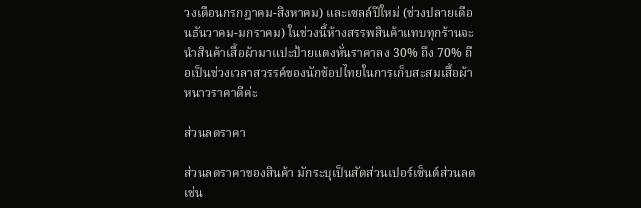วงเดือนกรกฎาคม-สิงหาคม) และเซลล์ปีใหม่ (ช่วงปลายเดือนธันวาคม-มกราคม) ในช่วงนี้ห้างสรรพสินค้าแทบทุกร้านจะนำสินค้าเสื้อผ้ามาแปะป้ายแดงหั่นราคาลง 30% ถึง 70% ถือเป็นช่วงเวลาสวรรค์ของนักช้อปไทยในการเก็บสะสมเสื้อผ้าหนาวราคาดีค่ะ

ส่วนลดราคา

ส่วนลดราคาของสินค้า มักระบุเป็นสัดส่วนเปอร์เซ็นต์ส่วนลด เช่น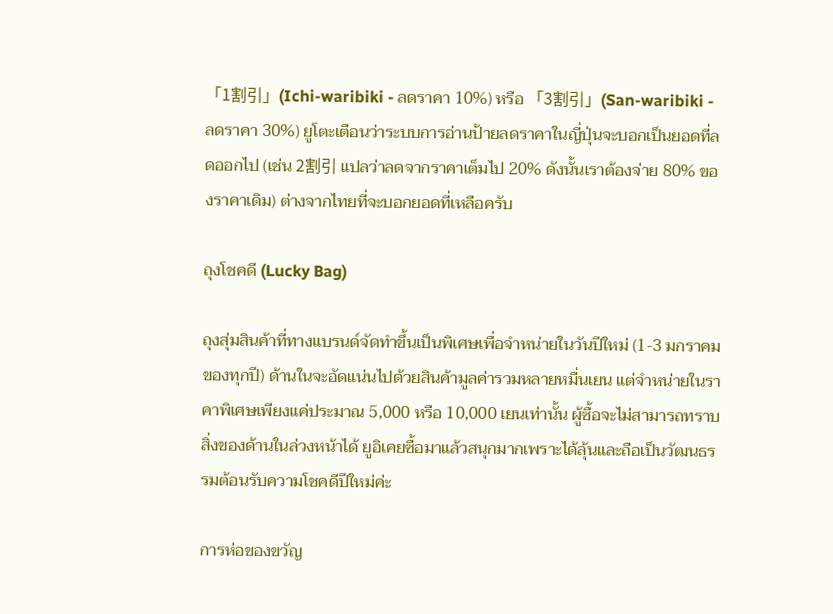「1割引」(Ichi-waribiki - ลดราคา 10%) หรือ 「3割引」(San-waribiki - ลดราคา 30%) ยูโตะเตือนว่าระบบการอ่านป้ายลดราคาในญี่ปุ่นจะบอกเป็นยอดที่ลดออกไป (เช่น 2割引 แปลว่าลดจากราคาเต็มไป 20% ดังนั้นเราต้องจ่าย 80% ของราคาเดิม) ต่างจากไทยที่จะบอกยอดที่เหลือครับ

ถุงโชคดี (Lucky Bag)

ถุงสุ่มสินค้าที่ทางแบรนด์จัดทำขึ้นเป็นพิเศษเพื่อจำหน่ายในวันปีใหม่ (1-3 มกราคมของทุกปี) ด้านในจะอัดแน่นไปด้วยสินค้ามูลค่ารวมหลายหมื่นเยน แต่จำหน่ายในราคาพิเศษเพียงแค่ประมาณ 5,000 หรือ 10,000 เยนเท่านั้น ผู้ซื้อจะไม่สามารถทราบสิ่งของด้านในล่วงหน้าได้ ยูอิเคยซื้อมาแล้วสนุกมากเพราะได้ลุ้นและถือเป็นวัฒนธรรมต้อนรับความโชคดีปีใหม่ค่ะ

การห่อของขวัญ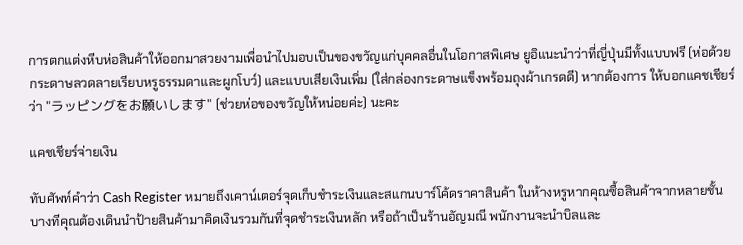การตกแต่งหีบห่อสินค้าให้ออกมาสวยงามเพื่อนำไปมอบเป็นของขวัญแก่บุคคลอื่นในโอกาสพิเศษ ยูอิแนะนำว่าที่ญี่ปุ่นมีทั้งแบบฟรี (ห่อด้วยกระดาษลวดลายเรียบหรูธรรมดาและผูกโบว์) และแบบเสียเงินเพิ่ม (ใส่กล่องกระดาษแข็งพร้อมถุงผ้าเกรดดี) หากต้องการ ให้บอกแคชเชียร์ว่า "ラッピングをお願いします" (ช่วยห่อของขวัญให้หน่อยค่ะ) นะคะ

แคชเชียร์จ่ายเงิน

ทับศัพท์คำว่า Cash Register หมายถึงเคาน์เตอร์จุดเก็บชำระเงินและสแกนบาร์โค้ดราคาสินค้า ในห้างหรูหากคุณซื้อสินค้าจากหลายชั้น บางทีคุณต้องเดินนำป้ายสินค้ามาคิดเงินรวมกันที่จุดชำระเงินหลัก หรือถ้าเป็นร้านอัญมณี พนักงานจะนำบิลและ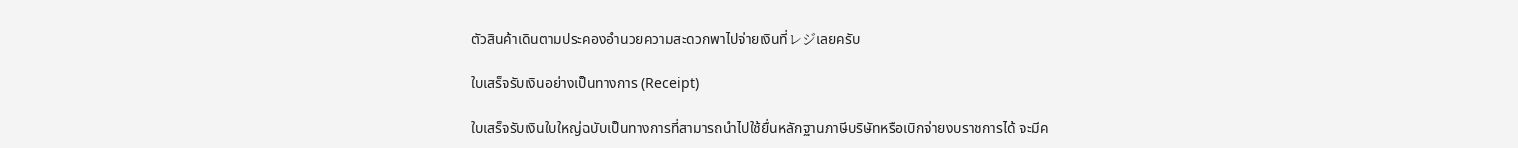ตัวสินค้าเดินตามประคองอำนวยความสะดวกพาไปจ่ายเงินที่レジเลยครับ

ใบเสร็จรับเงินอย่างเป็นทางการ (Receipt)

ใบเสร็จรับเงินใบใหญ่ฉบับเป็นทางการที่สามารถนำไปใช้ยื่นหลักฐานภาษีบริษัทหรือเบิกจ่ายงบราชการได้ จะมีค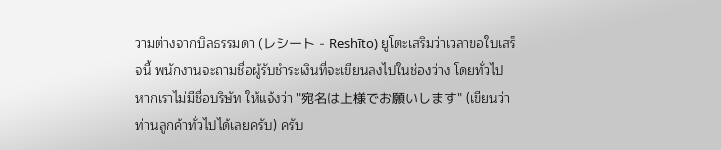วามต่างจากบิลธรรมดา (レシート - Reshīto) ยูโตะเสริมว่าเวลาขอใบเสร็จนี้ พนักงานจะถามชื่อผู้รับชำระเงินที่จะเขียนลงไปในช่องว่าง โดยทั่วไปหากเราไม่มีชื่อบริษัท ให้แจ้งว่า "宛名は上様でお願いします" (เขียนว่าท่านลูกค้าทั่วไปได้เลยครับ) ครับ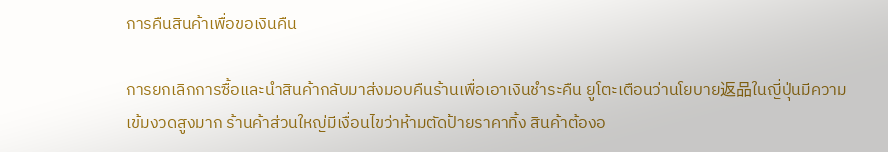การคืนสินค้าเพื่อขอเงินคืน

การยกเลิกการซื้อและนำสินค้ากลับมาส่งมอบคืนร้านเพื่อเอาเงินชำระคืน ยูโตะเตือนว่านโยบาย返品ในญี่ปุ่นมีความเข้มงวดสูงมาก ร้านค้าส่วนใหญ่มีเงื่อนไขว่าห้ามตัดป้ายราคาทิ้ง สินค้าต้องอ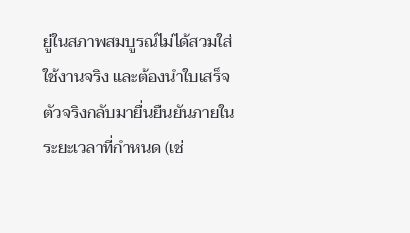ยู่ในสภาพสมบูรณ์ไม่ได้สวมใส่ใช้งานจริง และต้องนำใบเสร็จตัวจริงกลับมายื่นยืนยันภายในระยะเวลาที่กำหนด (เช่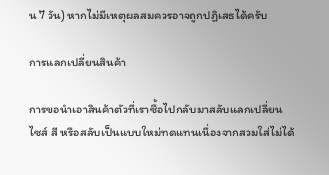น 7 วัน) หากไม่มีเหตุผลสมควรอาจถูกปฏิเสธได้ครับ

การแลกเปลี่ยนสินค้า

การขอนำเอาสินค้าตัวที่เราซื้อไปกลับมาสลับแลกเปลี่ยนไซส์ สี หรือสลับเป็นแบบใหม่ทดแทนเนื่องจากสวมใส่ไม่ได้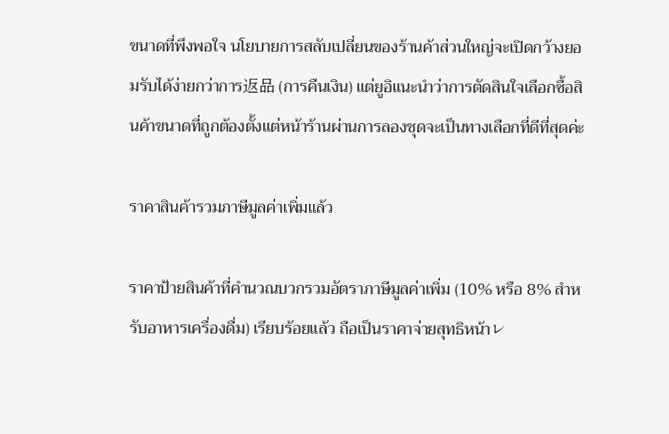ขนาดที่พึงพอใจ นโยบายการสลับเปลี่ยนของร้านค้าส่วนใหญ่จะเปิดกว้างยอมรับได้ง่ายกว่าการ返品 (การคืนเงิน) แต่ยูอิแนะนำว่าการตัดสินใจเลือกซื้อสินค้าขนาดที่ถูกต้องตั้งแต่หน้าร้านผ่านการลองชุดจะเป็นทางเลือกที่ดีที่สุดค่ะ

ราคาสินค้ารวมภาษีมูลค่าเพิ่มแล้ว

ราคาป้ายสินค้าที่คำนวณบวกรวมอัตราภาษีมูลค่าเพิ่ม (10% หรือ 8% สำหรับอาหารเครื่องดื่ม) เรียบร้อยแล้ว ถือเป็นราคาจ่ายสุทธิหน้าレ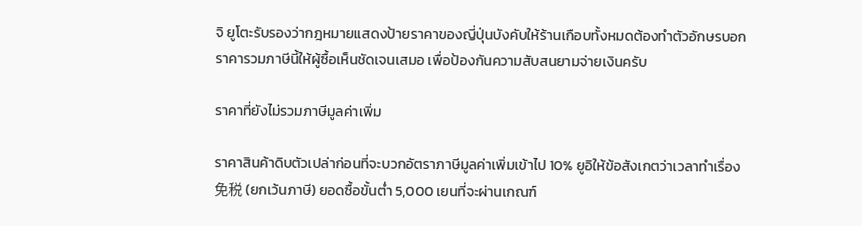จิ ยูโตะรับรองว่ากฎหมายแสดงป้ายราคาของญี่ปุ่นบังคับให้ร้านเกือบทั้งหมดต้องทำตัวอักษรบอกราคารวมภาษีนี้ให้ผู้ซื้อเห็นชัดเจนเสมอ เพื่อป้องกันความสับสนยามจ่ายเงินครับ

ราคาที่ยังไม่รวมภาษีมูลค่าเพิ่ม

ราคาสินค้าดิบตัวเปล่าก่อนที่จะบวกอัตราภาษีมูลค่าเพิ่มเข้าไป 10% ยูอิให้ข้อสังเกตว่าเวลาทำเรื่อง免税 (ยกเว้นภาษี) ยอดซื้อขั้นต่ำ 5,000 เยนที่จะผ่านเกณฑ์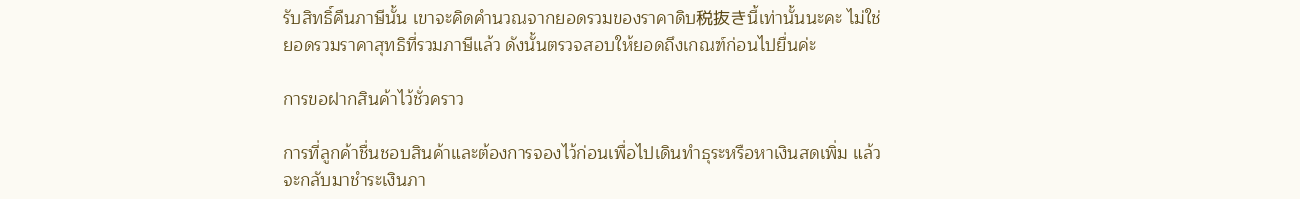รับสิทธิ์คืนภาษีนั้น เขาจะคิดคำนวณจากยอดรวมของราคาดิบ税抜きนี้เท่านั้นนะคะ ไม่ใช่ยอดรวมราคาสุทธิที่รวมภาษีแล้ว ดังนั้นตรวจสอบให้ยอดถึงเกณฑ์ก่อนไปยื่นค่ะ

การขอฝากสินค้าไว้ชั่วคราว

การที่ลูกค้าชื่นชอบสินค้าและต้องการจองไว้ก่อนเพื่อไปเดินทำธุระหรือหาเงินสดเพิ่ม แล้วจะกลับมาชำระเงินภา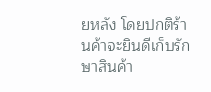ยหลัง โดยปกติร้านค้าจะยินดีเก็บรักษาสินค้า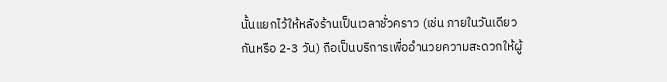นั้นแยกไว้ให้หลังร้านเป็นเวลาชั่วคราว (เช่น ภายในวันเดียวกันหรือ 2-3 วัน) ถือเป็นบริการเพื่ออำนวยความสะดวกให้ผู้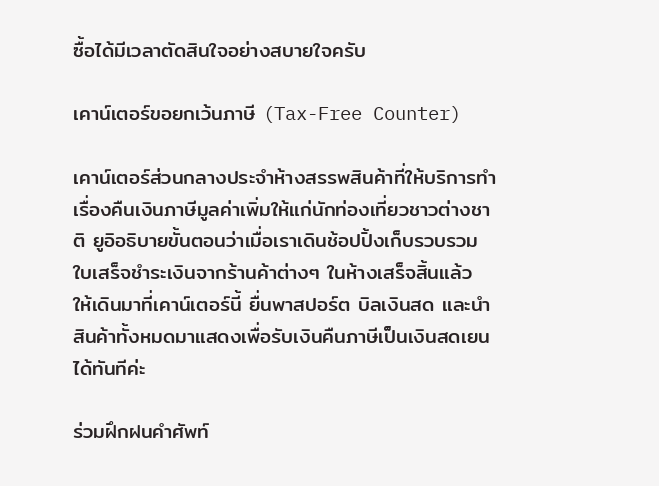ซื้อได้มีเวลาตัดสินใจอย่างสบายใจครับ

เคาน์เตอร์ขอยกเว้นภาษี (Tax-Free Counter)

เคาน์เตอร์ส่วนกลางประจำห้างสรรพสินค้าที่ให้บริการทำเรื่องคืนเงินภาษีมูลค่าเพิ่มให้แก่นักท่องเที่ยวชาวต่างชาติ ยูอิอธิบายขั้นตอนว่าเมื่อเราเดินช้อปปิ้งเก็บรวบรวมใบเสร็จชำระเงินจากร้านค้าต่างๆ ในห้างเสร็จสิ้นแล้ว ให้เดินมาที่เคาน์เตอร์นี้ ยื่นพาสปอร์ต บิลเงินสด และนำสินค้าทั้งหมดมาแสดงเพื่อรับเงินคืนภาษีเป็นเงินสดเยนได้ทันทีค่ะ

ร่วมฝึกฝนคำศัพท์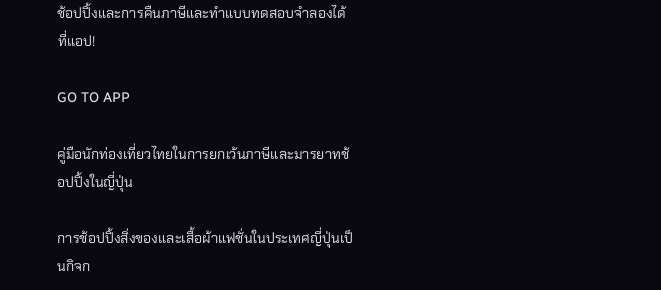ช้อปปิ้งและการคืนภาษีและทำแบบทดสอบจำลองได้ที่แอป!

GO TO APP

คู่มือนักท่องเที่ยวไทยในการยกเว้นภาษีและมารยาทช้อปปิ้งในญี่ปุ่น

การช้อปปิ้งสิ่งของและเสื้อผ้าแฟชั่นในประเทศญี่ปุ่นเป็นกิจก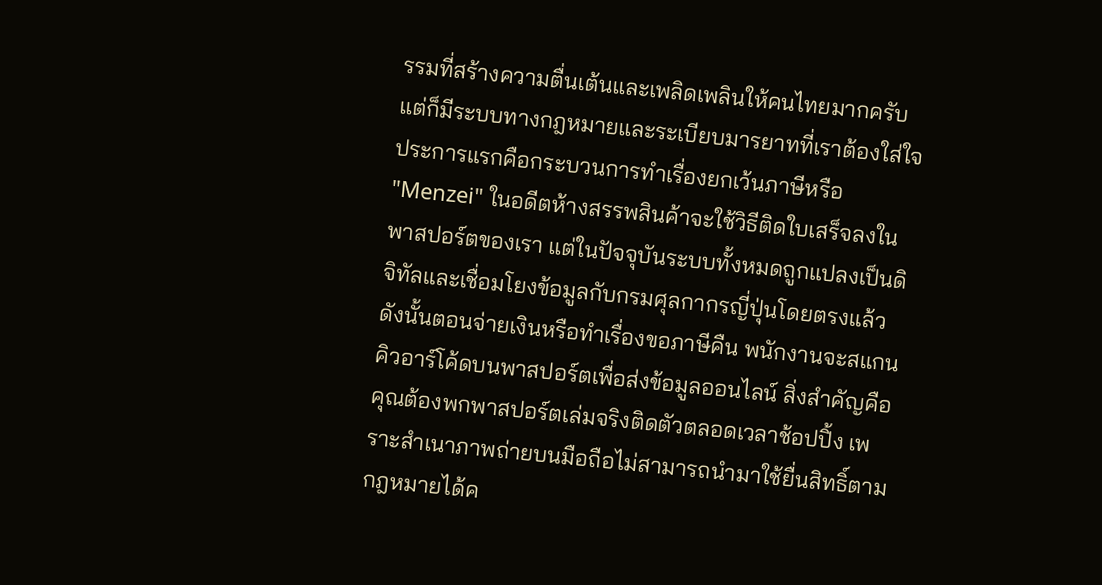รรมที่สร้างความตื่นเต้นและเพลิดเพลินให้คนไทยมากครับ แต่ก็มีระบบทางกฎหมายและระเบียบมารยาทที่เราต้องใส่ใจ ประการแรกคือกระบวนการทำเรื่องยกเว้นภาษีหรือ "Menzei" ในอดีตห้างสรรพสินค้าจะใช้วิธีติดใบเสร็จลงในพาสปอร์ตของเรา แต่ในปัจจุบันระบบทั้งหมดถูกแปลงเป็นดิจิทัลและเชื่อมโยงข้อมูลกับกรมศุลกากรญี่ปุ่นโดยตรงแล้ว ดังนั้นตอนจ่ายเงินหรือทำเรื่องขอภาษีคืน พนักงานจะสแกนคิวอาร์โค้ดบนพาสปอร์ตเพื่อส่งข้อมูลออนไลน์ สิ่งสำคัญคือคุณต้องพกพาสปอร์ตเล่มจริงติดตัวตลอดเวลาช้อปปิ้ง เพราะสำเนาภาพถ่ายบนมือถือไม่สามารถนำมาใช้ยื่นสิทธิ์ตามกฎหมายได้ค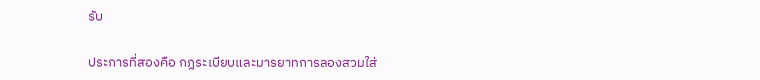รับ

ประการที่สองคือ กฎระเบียบและมารยาทการลองสวมใส่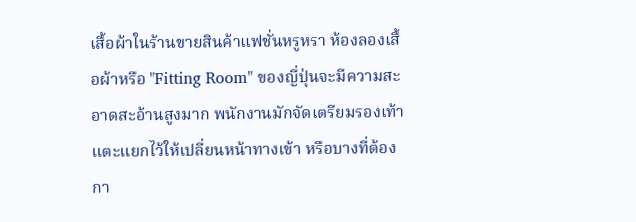เสื้อผ้าในร้านขายสินค้าแฟชั่นหรูหรา ห้องลองเสื้อผ้าหรือ "Fitting Room" ของญี่ปุ่นจะมีความสะอาดสะอ้านสูงมาก พนักงานมักจัดเตรียมรองเท้าแตะแยกไว้ให้เปลี่ยนหน้าทางเข้า หรือบางที่ต้องกา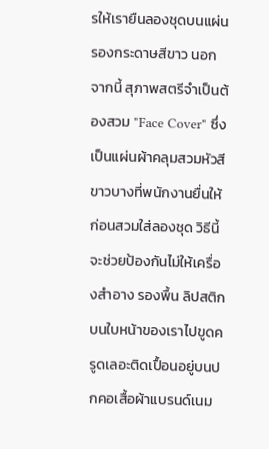รให้เรายืนลองชุดบนแผ่นรองกระดาษสีขาว นอกจากนี้ สุภาพสตรีจำเป็นต้องสวม "Face Cover" ซึ่งเป็นแผ่นผ้าคลุมสวมหัวสีขาวบางที่พนักงานยื่นให้ก่อนสวมใส่ลองชุด วิธีนี้จะช่วยป้องกันไม่ให้เครื่องสำอาง รองพื้น ลิปสติก บนใบหน้าของเราไปขูดครูดเลอะติดเปื้อนอยู่บนปกคอเสื้อผ้าแบรนด์เนม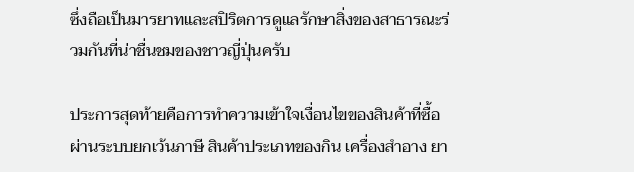ซึ่งถือเป็นมารยาทและสปิริตการดูแลรักษาสิ่งของสาธารณะร่วมกันที่น่าชื่นชมของชาวญี่ปุ่นครับ

ประการสุดท้ายคือการทำความเข้าใจเงื่อนไขของสินค้าที่ซื้อผ่านระบบยกเว้นภาษี สินค้าประเภทของกิน เครื่องสำอาง ยา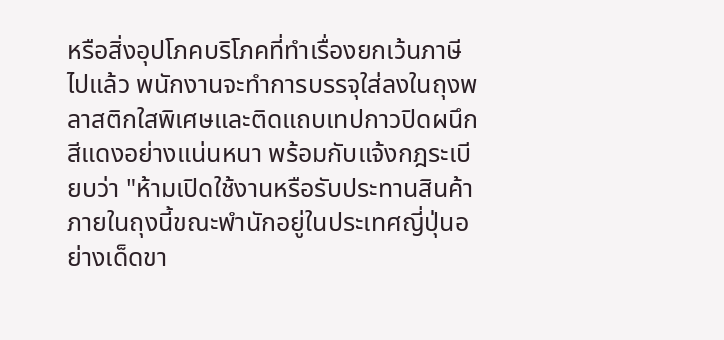หรือสิ่งอุปโภคบริโภคที่ทำเรื่องยกเว้นภาษีไปแล้ว พนักงานจะทำการบรรจุใส่ลงในถุงพลาสติกใสพิเศษและติดแถบเทปกาวปิดผนึกสีแดงอย่างแน่นหนา พร้อมกับแจ้งกฎระเบียบว่า "ห้ามเปิดใช้งานหรือรับประทานสินค้าภายในถุงนี้ขณะพำนักอยู่ในประเทศญี่ปุ่นอย่างเด็ดขา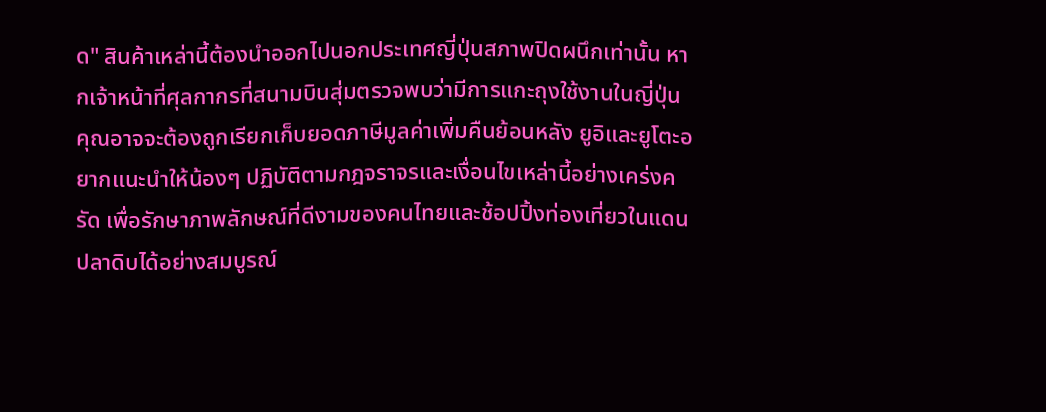ด" สินค้าเหล่านี้ต้องนำออกไปนอกประเทศญี่ปุ่นสภาพปิดผนึกเท่านั้น หากเจ้าหน้าที่ศุลกากรที่สนามบินสุ่มตรวจพบว่ามีการแกะถุงใช้งานในญี่ปุ่น คุณอาจจะต้องถูกเรียกเก็บยอดภาษีมูลค่าเพิ่มคืนย้อนหลัง ยูอิและยูโตะอยากแนะนำให้น้องๆ ปฏิบัติตามกฎจราจรและเงื่อนไขเหล่านี้อย่างเคร่งครัด เพื่อรักษาภาพลักษณ์ที่ดีงามของคนไทยและช้อปปิ้งท่องเที่ยวในแดนปลาดิบได้อย่างสมบูรณ์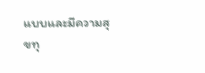แบบและมีความสุขทุ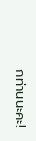กท่านนะคะ!